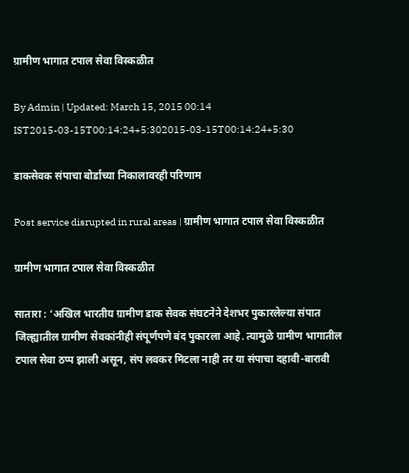ग्रामीण भागात टपाल सेवा विस्कळीत

By Admin | Updated: March 15, 2015 00:14 IST2015-03-15T00:14:24+5:302015-03-15T00:14:24+5:30

डाकसेवक संपाचा बोर्डाच्या निकालावरही परिणाम

Post service disrupted in rural areas | ग्रामीण भागात टपाल सेवा विस्कळीत

ग्रामीण भागात टपाल सेवा विस्कळीत

सातारा : ‘अखिल भारतीय ग्रामीण डाक सेवक संघटनेने देशभर पुकारलेल्या संपात जिल्ह्यातील ग्रामीण सेवकांनीही संपूर्णपणे बंद पुकारला आहे. त्यामुळे ग्रामीण भागातील टपाल सेवा ठप्प झाली असून, संप लवकर मिटला नाही तर या संपाचा दहावी-बारावी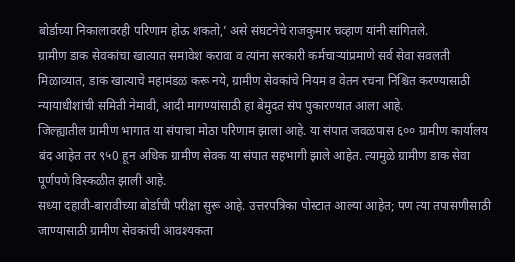बोर्डाच्या निकालावरही परिणाम होऊ शकतो,’ असे संघटनेचे राजकुमार चव्हाण यांनी सांगितले.
ग्रामीण डाक सेवकांचा खात्यात समावेश करावा व त्यांना सरकारी कर्मचाऱ्यांप्रमाणे सर्व सेवा सवलती मिळाव्यात, डाक खात्याचे महामंडळ करू नये, ग्रामीण सेवकांचे नियम व वेतन रचना निश्चित करण्यासाठी न्यायाधीशांची समिती नेमावी, आदी मागण्यांसाठी हा बेमुदत संप पुकारण्यात आला आहे.
जिल्ह्यातील ग्रामीण भागात या संपाचा मोठा परिणाम झाला आहे. या संपात जवळपास ६०० ग्रामीण कार्यालय बंद आहेत तर ९५0 हून अधिक ग्रामीण सेवक या संपात सहभागी झाले आहेत. त्यामुळे ग्रामीण डाक सेवा पूर्णपणे विस्कळीत झाली आहे.
सध्या दहावी-बारावीच्या बोर्डाची परीक्षा सुरू आहे. उत्तरपत्रिका पोस्टात आल्या आहेत; पण त्या तपासणीसाठी जाण्यासाठी ग्रामीण सेवकांची आवश्यकता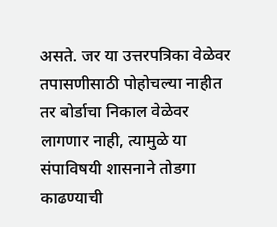असते. जर या उत्तरपत्रिका वेळेवर तपासणीसाठी पोहोचल्या नाहीत तर बोर्डाचा निकाल वेळेवर लागणार नाही, त्यामुळे या संपाविषयी शासनाने तोडगा काढण्याची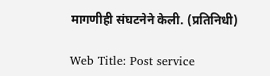मागणीही संघटनेने केली. (प्रतिनिधी)

Web Title: Post service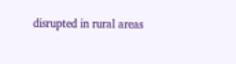disrupted in rural areas